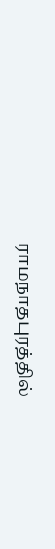ராமநாதபுரத்தில்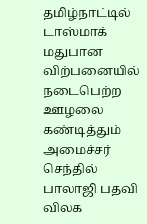தமிழ்நாட்டில் டாஸ்மாக் மதுபான விற்பனையில் நடைபெற்ற ஊழலை கண்டித்தும் அமைச்சர் செந்தில் பாலாஜி பதவி விலக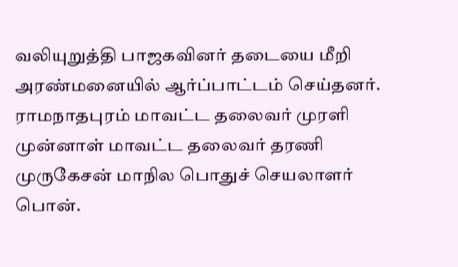வலியுறுத்தி பாஜகவினர் தடையை மீறி அரண்மனையில் ஆர்ப்பாட்டம் செய்தனர். ராமநாதபுரம் மாவட்ட தலைவர் முரளி முன்னாள் மாவட்ட தலைவர் தரணி முருகேசன் மாநில பொதுச் செயலாளர் பொன்.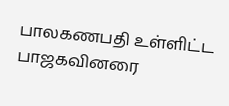பாலகணபதி உள்ளிட்ட பாஜகவினரை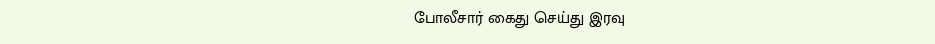போலீசார் கைது செய்து இரவு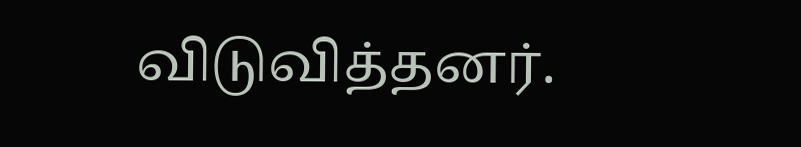விடுவித்தனர்.